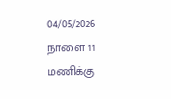04/05/2026
நாளை 11 மணிக்கு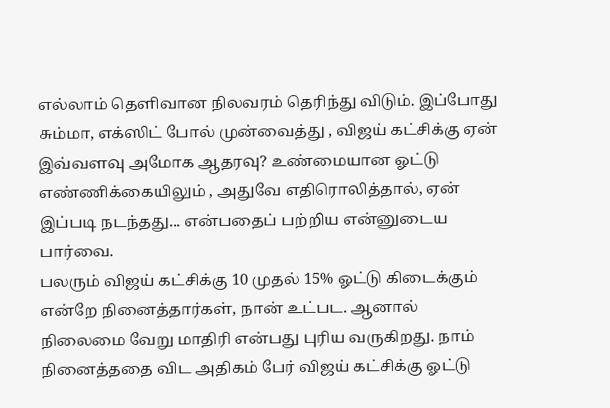எல்லாம் தெளிவான நிலவரம் தெரிந்து விடும். இப்போது சும்மா, எக்ஸிட் போல் முன்வைத்து , விஜய் கட்சிக்கு ஏன் இவ்வளவு அமோக ஆதரவு? உண்மையான ஓட்டு எண்ணிக்கையிலும் , அதுவே எதிரொலித்தால், ஏன் இப்படி நடந்தது... என்பதைப் பற்றிய என்னுடைய பார்வை.
பலரும் விஜய் கட்சிக்கு 10 முதல் 15% ஓட்டு கிடைக்கும் என்றே நினைத்தார்கள், நான் உட்பட. ஆனால் நிலைமை வேறு மாதிரி என்பது புரிய வருகிறது. நாம் நினைத்ததை விட அதிகம் பேர் விஜய் கட்சிக்கு ஓட்டு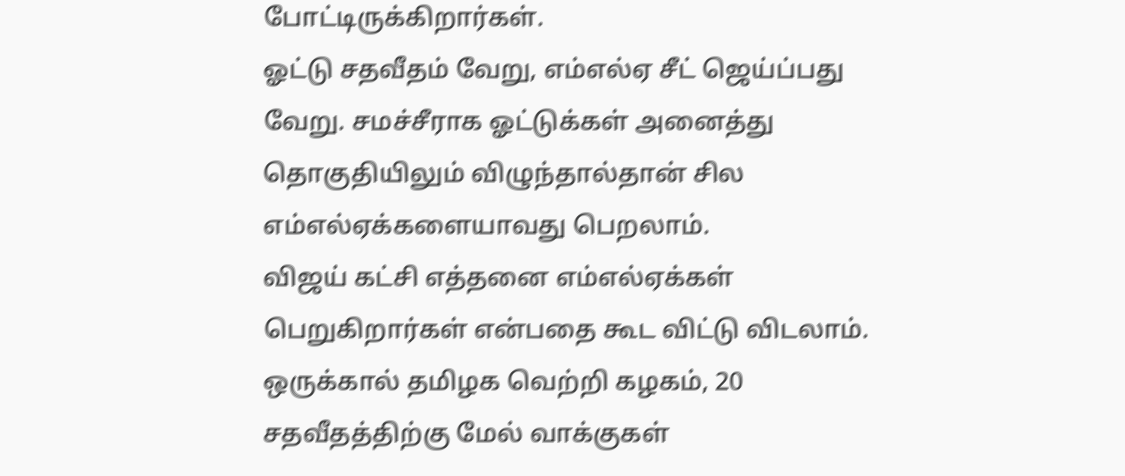போட்டிருக்கிறார்கள்.
ஓட்டு சதவீதம் வேறு, எம்எல்ஏ சீட் ஜெய்ப்பது வேறு. சமச்சீராக ஓட்டுக்கள் அனைத்து தொகுதியிலும் விழுந்தால்தான் சில எம்எல்ஏக்களையாவது பெறலாம்.
விஜய் கட்சி எத்தனை எம்எல்ஏக்கள் பெறுகிறார்கள் என்பதை கூட விட்டு விடலாம். ஒருக்கால் தமிழக வெற்றி கழகம், 20 சதவீதத்திற்கு மேல் வாக்குகள்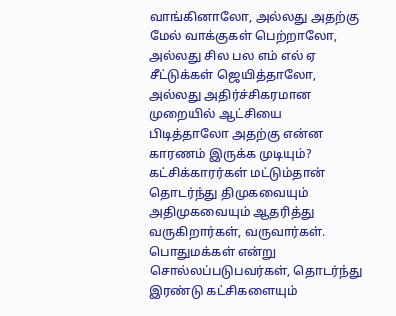வாங்கினாலோ, அல்லது அதற்கு மேல் வாக்குகள் பெற்றாலோ, அல்லது சில பல எம் எல் ஏ சீட்டுக்கள் ஜெயித்தாலோ, அல்லது அதிர்ச்சிகரமான முறையில் ஆட்சியை பிடித்தாலோ அதற்கு என்ன காரணம் இருக்க முடியும்?
கட்சிக்காரர்கள் மட்டும்தான் தொடர்ந்து திமுகவையும் அதிமுகவையும் ஆதரித்து வருகிறார்கள், வருவார்கள்.
பொதுமக்கள் என்று சொல்லப்படுபவர்கள், தொடர்ந்து இரண்டு கட்சிகளையும்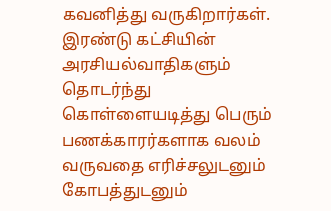கவனித்து வருகிறார்கள். இரண்டு கட்சியின் அரசியல்வாதிகளும் தொடர்ந்து கொள்ளையடித்து பெரும் பணக்காரர்களாக வலம் வருவதை எரிச்சலுடனும் கோபத்துடனும்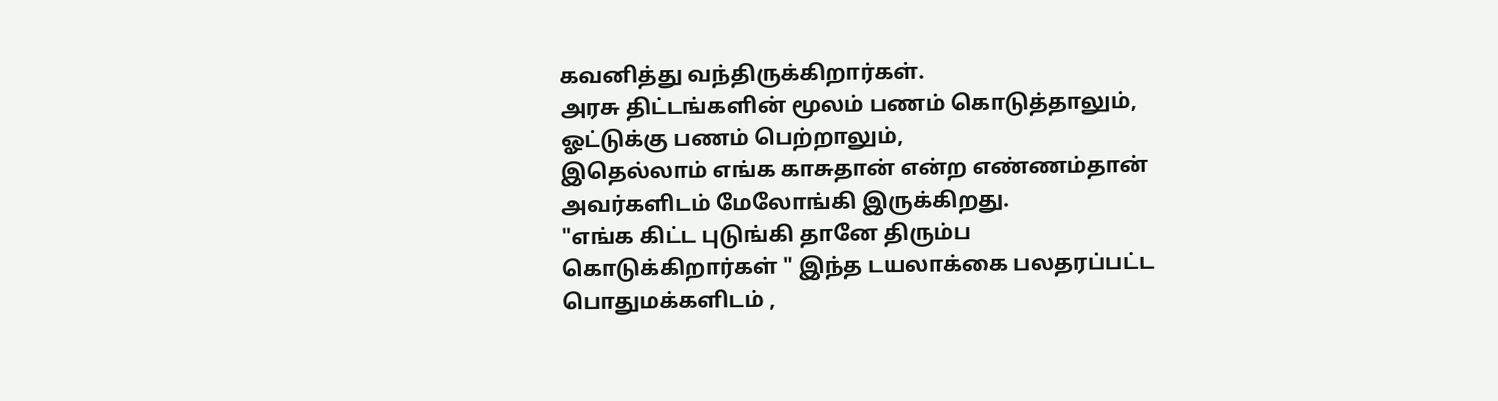கவனித்து வந்திருக்கிறார்கள்.
அரசு திட்டங்களின் மூலம் பணம் கொடுத்தாலும், ஓட்டுக்கு பணம் பெற்றாலும்,
இதெல்லாம் எங்க காசுதான் என்ற எண்ணம்தான் அவர்களிடம் மேலோங்கி இருக்கிறது.
"எங்க கிட்ட புடுங்கி தானே திரும்ப கொடுக்கிறார்கள் " இந்த டயலாக்கை பலதரப்பட்ட பொதுமக்களிடம் ,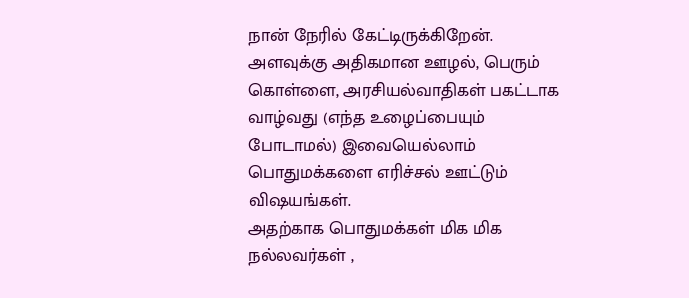நான் நேரில் கேட்டிருக்கிறேன்.
அளவுக்கு அதிகமான ஊழல், பெரும் கொள்ளை, அரசியல்வாதிகள் பகட்டாக வாழ்வது (எந்த உழைப்பையும் போடாமல்) இவையெல்லாம் பொதுமக்களை எரிச்சல் ஊட்டும் விஷயங்கள்.
அதற்காக பொதுமக்கள் மிக மிக நல்லவர்கள் ,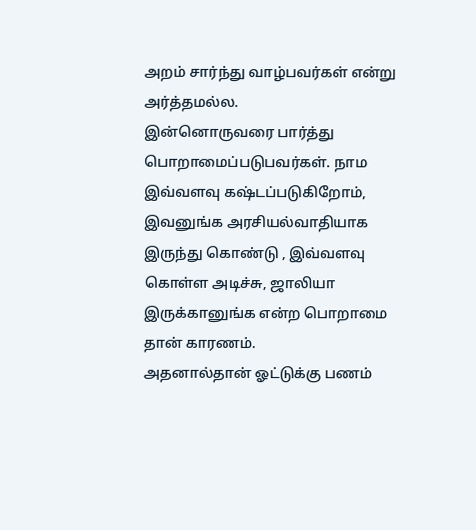அறம் சார்ந்து வாழ்பவர்கள் என்று அர்த்தமல்ல.
இன்னொருவரை பார்த்து பொறாமைப்படுபவர்கள். நாம இவ்வளவு கஷ்டப்படுகிறோம், இவனுங்க அரசியல்வாதியாக இருந்து கொண்டு , இவ்வளவு கொள்ள அடிச்சு, ஜாலியா இருக்கானுங்க என்ற பொறாமை தான் காரணம்.
அதனால்தான் ஓட்டுக்கு பணம்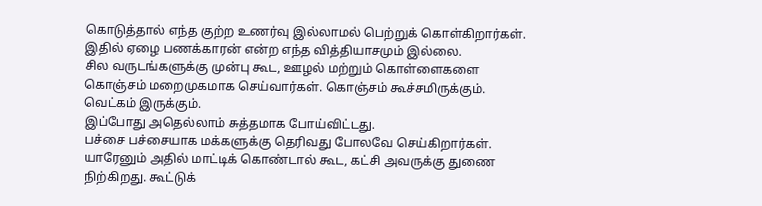கொடுத்தால் எந்த குற்ற உணர்வு இல்லாமல் பெற்றுக் கொள்கிறார்கள். இதில் ஏழை பணக்காரன் என்ற எந்த வித்தியாசமும் இல்லை.
சில வருடங்களுக்கு முன்பு கூட, ஊழல் மற்றும் கொள்ளைகளை கொஞ்சம் மறைமுகமாக செய்வார்கள். கொஞ்சம் கூச்சமிருக்கும். வெட்கம் இருக்கும்.
இப்போது அதெல்லாம் சுத்தமாக போய்விட்டது.
பச்சை பச்சையாக மக்களுக்கு தெரிவது போலவே செய்கிறார்கள். யாரேனும் அதில் மாட்டிக் கொண்டால் கூட, கட்சி அவருக்கு துணை நிற்கிறது. கூட்டுக்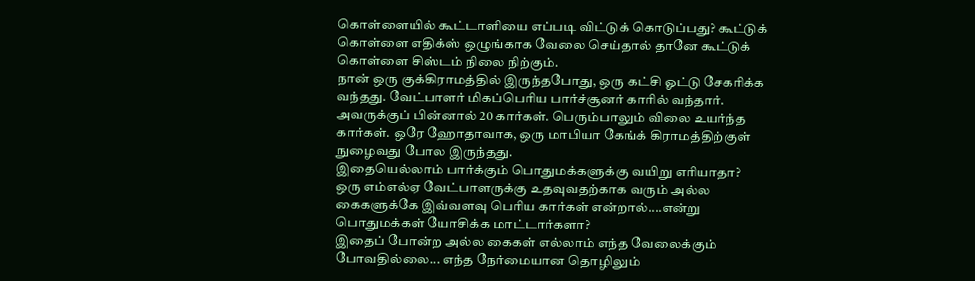கொள்ளையில் கூட்டாளியை எப்படி விட்டுக் கொடுப்பது? கூட்டுக் கொள்ளை எதிக்ஸ் ஒழுங்காக வேலை செய்தால் தானே கூட்டுக் கொள்ளை சிஸ்டம் நிலை நிற்கும்.
நான் ஒரு குக்கிராமத்தில் இருந்தபோது, ஒரு கட்சி ஓட்டு சேகரிக்க வந்தது. வேட்பாளர் மிகப்பெரிய பார்ச்சூனர் காரில் வந்தார். அவருக்குப் பின்னால் 20 கார்கள். பெரும்பாலும் விலை உயர்ந்த கார்கள். ஒரே ஹோதாவாக, ஒரு மாபியா கேங்க் கிராமத்திற்குள் நுழைவது போல இருந்தது.
இதையெல்லாம் பார்க்கும் பொதுமக்களுக்கு வயிறு எரியாதா?
ஒரு எம்எல்ஏ வேட்பாளருக்கு உதவுவதற்காக வரும் அல்ல கைகளுக்கே இவ்வளவு பெரிய கார்கள் என்றால்....என்று பொதுமக்கள் யோசிக்க மாட்டார்களா?
இதைப் போன்ற அல்ல கைகள் எல்லாம் எந்த வேலைக்கும் போவதில்லை... எந்த நேர்மையான தொழிலும்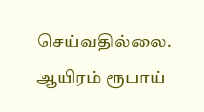செய்வதில்லை.
ஆயிரம் ரூபாய்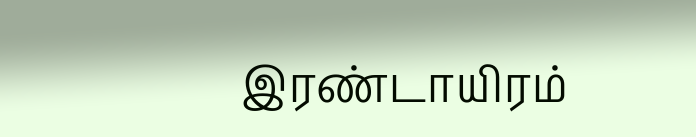இரண்டாயிரம்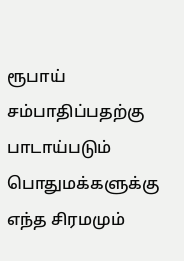ரூபாய் சம்பாதிப்பதற்கு பாடாய்படும் பொதுமக்களுக்கு எந்த சிரமமும்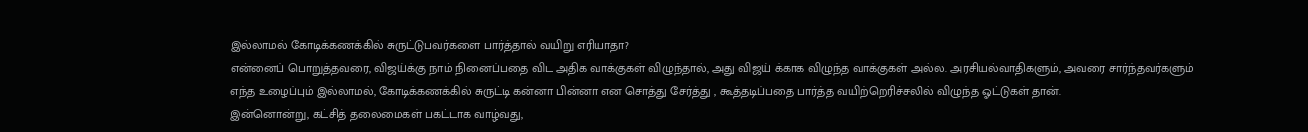இல்லாமல் கோடிக்கணக்கில் சுருட்டுபவர்களை பார்த்தால் வயிறு எரியாதா?
என்னைப் பொறுத்தவரை, விஜய்க்கு நாம் நினைப்பதை விட அதிக வாக்குகள் விழுந்தால், அது விஜய் க்காக விழுந்த வாக்குகள் அல்ல. அரசியல்வாதிகளும், அவரை சார்ந்தவர்களும் எந்த உழைப்பும் இல்லாமல், கோடிக்கணக்கில் சுருட்டி கன்னா பின்னா என சொத்து சேர்த்து , கூத்தடிப்பதை பார்த்த வயிற்றெரிச்சலில் விழுந்த ஓட்டுகள் தான்.
இன்னொன்று, கட்சித் தலைமைகள் பகட்டாக வாழ்வது,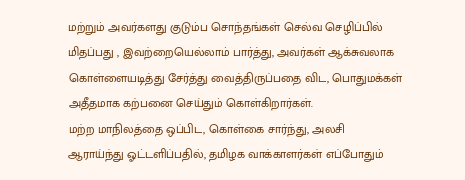மற்றும் அவர்களது குடும்ப சொந்தங்கள் செல்வ செழிப்பில் மிதப்பது , இவற்றையெல்லாம் பார்த்து, அவர்கள் ஆக்சுவலாக கொள்ளையடித்து சேர்த்து வைத்திருப்பதை விட, பொதுமக்கள் அதீதமாக கற்பனை செய்தும் கொள்கிறார்கள்.
மற்ற மாநிலத்தை ஒப்பிட, கொள்கை சார்ந்து, அலசி ஆராய்ந்து ஓட்டளிப்பதில், தமிழக வாக்காளர்கள் எப்போதும்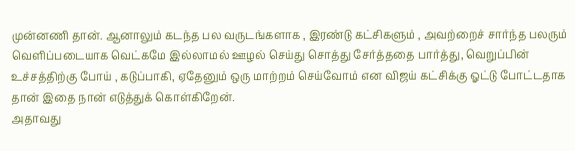முன்னணி தான். ஆனாலும் கடந்த பல வருடங்களாக , இரண்டு கட்சிகளும் , அவற்றைச் சார்ந்த பலரும் வெளிப்படையாக வெட்கமே இல்லாமல் ஊழல் செய்து சொத்து சேர்த்ததை பார்த்து, வெறுப்பின் உச்சத்திற்கு போய் , கடுப்பாகி, ஏதேனும் ஒரு மாற்றம் செய்வோம் என விஜய் கட்சிக்கு ஓட்டு போட்டதாக தான் இதை நான் எடுத்துக் கொள்கிறேன்.
அதாவது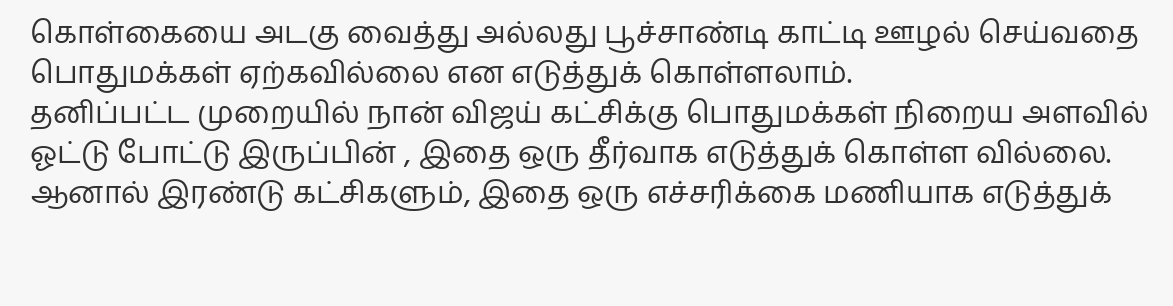கொள்கையை அடகு வைத்து அல்லது பூச்சாண்டி காட்டி ஊழல் செய்வதை பொதுமக்கள் ஏற்கவில்லை என எடுத்துக் கொள்ளலாம்.
தனிப்பட்ட முறையில் நான் விஜய் கட்சிக்கு பொதுமக்கள் நிறைய அளவில் ஓட்டு போட்டு இருப்பின் , இதை ஒரு தீர்வாக எடுத்துக் கொள்ள வில்லை.
ஆனால் இரண்டு கட்சிகளும், இதை ஒரு எச்சரிக்கை மணியாக எடுத்துக்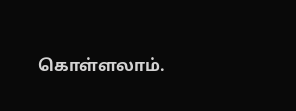கொள்ளலாம்.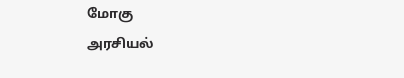மோகு
அரசியல்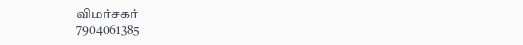விமர்சகர்
7904061385